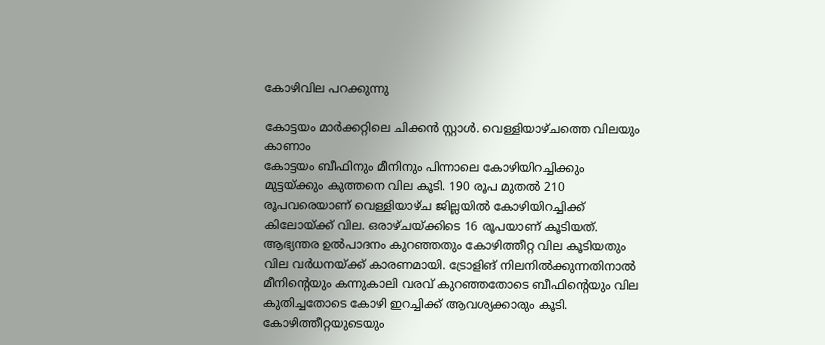കോഴിവില പറക്കുന്നു

കോട്ടയം മാർക്കറ്റിലെ ചിക്കൻ സ്റ്റാൾ. വെള്ളിയാഴ്ചത്തെ വിലയും കാണാം
കോട്ടയം ബീഫിനും മീനിനും പിന്നാലെ കോഴിയിറച്ചിക്കും മുട്ടയ്ക്കും കുത്തനെ വില കൂടി. 190 രൂപ മുതൽ 210 രൂപവരെയാണ് വെള്ളിയാഴ്ച ജില്ലയിൽ കോഴിയിറച്ചിക്ക് കിലോയ്ക്ക് വില. ഒരാഴ്ചയ്ക്കിടെ 16 രൂപയാണ് കൂടിയത്. ആഭ്യന്തര ഉൽപാദനം കുറഞ്ഞതും കോഴിത്തീറ്റ വില കൂടിയതും വില വർധനയ്ക്ക് കാരണമായി. ട്രോളിങ് നിലനിൽക്കുന്നതിനാൽ മീനിന്റെയും കന്നുകാലി വരവ് കുറഞ്ഞതോടെ ബീഫിന്റെയും വില കുതിച്ചതോടെ കോഴി ഇറച്ചിക്ക് ആവശ്യക്കാരും കൂടി. കോഴിത്തീറ്റയുടെയും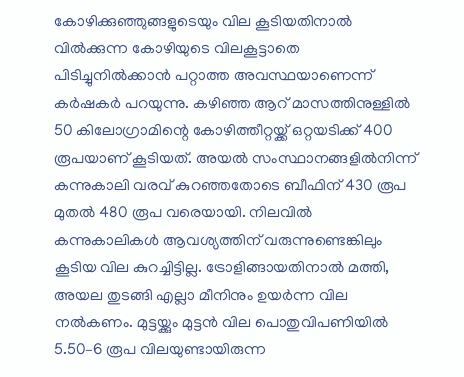കോഴിക്കുഞ്ഞുങ്ങളുടെയും വില കൂടിയതിനാൽ വിൽക്കുന്ന കോഴിയുടെ വിലകൂട്ടാതെ പിടിച്ചുനിൽക്കാൻ പറ്റാത്ത അവസ്ഥയാണെന്ന് കർഷകർ പറയുന്നു. കഴിഞ്ഞ ആറ് മാസത്തിനുള്ളിൽ 50 കിലോഗ്രാമിന്റെ കോഴിത്തീറ്റയ്ക്ക് ഒറ്റയടിക്ക് 400 രൂപയാണ് കൂടിയത്. അയൽ സംസ്ഥാനങ്ങളിൽനിന്ന് കന്നുകാലി വരവ് കുറഞ്ഞതോടെ ബീഫിന് 430 രൂപ മുതൽ 480 രൂപ വരെയായി. നിലവിൽ കന്നുകാലികൾ ആവശ്യത്തിന് വരുന്നുണ്ടെങ്കിലും കൂടിയ വില കുറച്ചിട്ടില്ല. ട്രോളിങ്ങായതിനാൽ മത്തി, അയല തുടങ്ങി എല്ലാ മീനിനും ഉയർന്ന വില നൽകണം. മുട്ടയ്ക്കും മുട്ടൻ വില പൊതുവിപണിയിൽ 5.50–6 രൂപ വിലയുണ്ടായിരുന്ന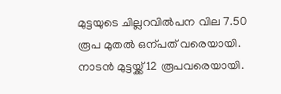മുട്ടയുടെ ചില്ലറവിൽപന വില 7.50 രൂപ മുതൽ ഒന്പത് വരെയായി. നാടൻ മുട്ടയ്ക്ക് 12 രൂപവരെയായി.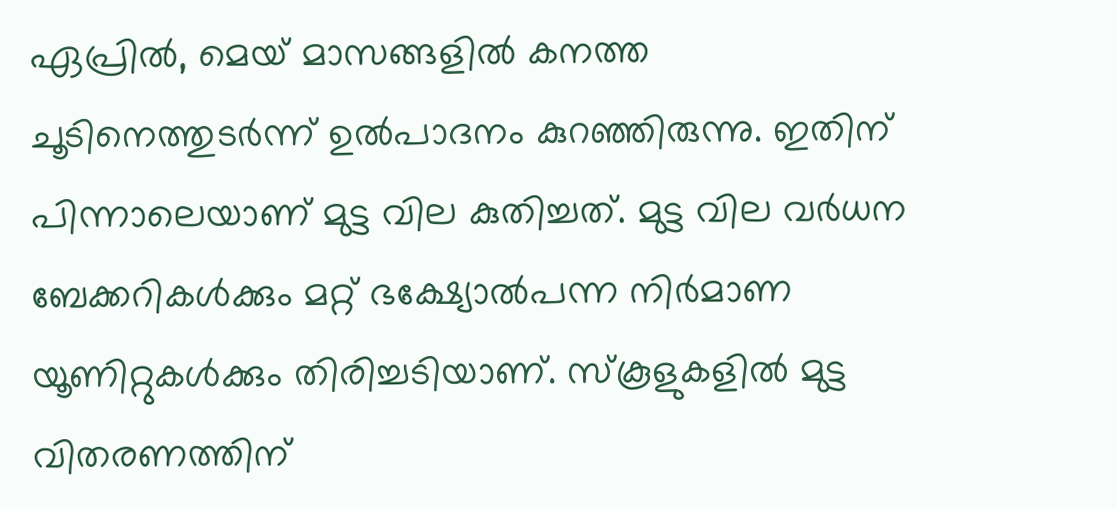ഏപ്രിൽ, മെയ് മാസങ്ങളിൽ കനത്ത ചൂടിനെത്തുടർന്ന് ഉൽപാദനം കുറഞ്ഞിരുന്നു. ഇതിന് പിന്നാലെയാണ് മുട്ട വില കുതിച്ചത്. മുട്ട വില വർധന ബേക്കറികൾക്കും മറ്റ് ഭക്ഷ്യോൽപന്ന നിർമാണ യൂണിറ്റുകൾക്കും തിരിച്ചടിയാണ്. സ്കൂളുകളിൽ മുട്ട വിതരണത്തിന്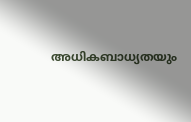അധികബാധ്യതയും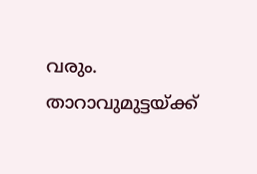വരും. താറാവുമുട്ടയ്ക്ക്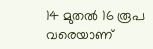14 മുതൽ 16 രൂപ വരെയാണ്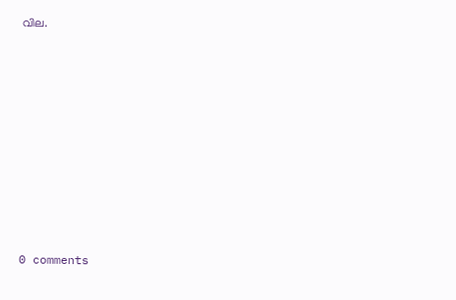വില.










0 comments